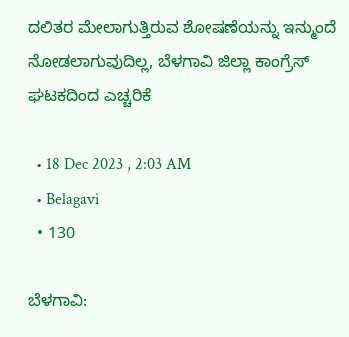ದಲಿತರ ಮೇಲಾಗುತ್ತಿರುವ ಶೋಷಣೆಯನ್ನು ಇನ್ಮುಂದೆ ನೋಡಲಾಗುವುದಿಲ್ಲ, ಬೆಳಗಾವಿ ಜಿಲ್ಲಾ ಕಾಂಗ್ರೆಸ್ ಘಟಕದಿಂದ ಎಚ್ಚರಿಕೆ

  • 18 Dec 2023 , 2:03 AM
  • Belagavi
  • 130

ಬೆಳಗಾವಿ: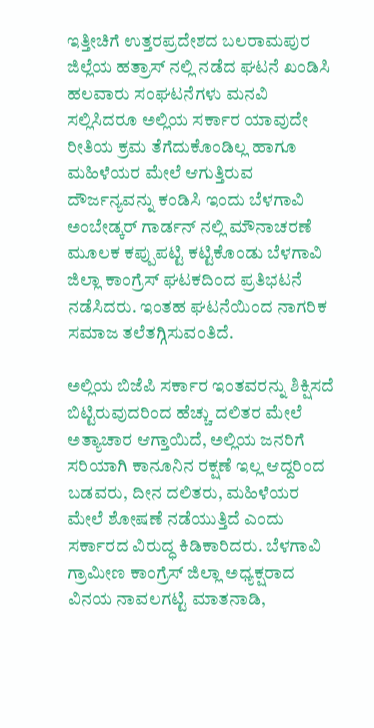ಇತ್ತೀಚಿಗೆ ಉತ್ತರಪ್ರದೇಶದ ಬಲರಾಮಪುರ ಜಿಲ್ಲೆಯ ಹತ್ರಾಸ್ ನಲ್ಲಿ ನಡೆದ ಘಟನೆ ಖಂಡಿಸಿ ಹಲವಾರು ಸಂಘಟನೆಗಳು ಮನವಿ ಸಲ್ಲಿಸಿದರೂ ಅಲ್ಲಿಯ ಸರ್ಕಾರ ಯಾವುದೇ ರೀತಿಯ ಕ್ರಮ ತೆಗೆದುಕೊಂಡಿಲ್ಲ ಹಾಗೂ ಮಹಿಳೆಯರ ಮೇಲೆ ಆಗುತ್ತಿರುವ ದೌರ್ಜನ್ಯವನ್ನು ಕಂಡಿಸಿ ಇಂದು ಬೆಳಗಾವಿ ಅಂಬೇಡ್ಕರ್ ಗಾರ್ಡನ್ ನಲ್ಲಿ ಮೌನಾಚರಣೆ ಮೂಲಕ ಕಪ್ಪುಪಟ್ಟಿ ಕಟ್ಟಿಕೊಂಡು ಬೆಳಗಾವಿ ಜಿಲ್ಲಾ ಕಾಂಗ್ರೆಸ್ ಘಟಕದಿಂದ ಪ್ರತಿಭಟನೆ ನಡೆಸಿದರು. ಇಂತಹ ಘಟನೆಯಿಂದ ನಾಗರಿಕ ಸಮಾಜ ತಲೆತಗ್ಗಿಸುವಂತಿದೆ.

ಅಲ್ಲಿಯ ಬಿಜೆಪಿ ಸರ್ಕಾರ ಇಂತವರನ್ನು ಶಿಕ್ಷಿಸದೆ ಬಿಟ್ಟಿರುವುದರಿಂದ ಹೆಚ್ಚು ದಲಿತರ ಮೇಲೆ ಅತ್ಯಾಚಾರ ಆಗ್ತಾಯಿದೆ, ಅಲ್ಲಿಯ ಜನರಿಗೆ ಸರಿಯಾಗಿ ಕಾನೂನಿನ ರಕ್ಷಣೆ ಇಲ್ಲ ಆದ್ದರಿಂದ ಬಡವರು, ದೀನ ದಲಿತರು, ಮಹಿಳೆಯರ ಮೇಲೆ ಶೋಷಣೆ ನಡೆಯುತ್ತಿದೆ ಎಂದು ಸರ್ಕಾರದ ವಿರುದ್ಧ ಕಿಡಿಕಾರಿದರು. ಬೆಳಗಾವಿ ಗ್ರಾಮೀಣ ಕಾಂಗ್ರೆಸ್ ಜಿಲ್ಲಾ ಅಧ್ಯಕ್ಷರಾದ ವಿನಯ ನಾವಲಗಟ್ಟಿ ಮಾತನಾಡಿ,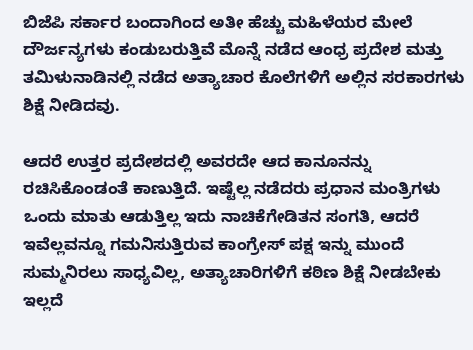ಬಿಜೆಪಿ ಸರ್ಕಾರ ಬಂದಾಗಿಂದ ಅತೀ ಹೆಚ್ಚು ಮಹಿಳೆಯರ ಮೇಲೆ ದೌರ್ಜನ್ಯಗಳು ಕಂಡುಬರುತ್ತಿವೆ ಮೊನ್ನೆ ನಡೆದ ಆಂಧ್ರ ಪ್ರದೇಶ ಮತ್ತು ತಮಿಳುನಾಡಿನಲ್ಲಿ ನಡೆದ ಅತ್ಯಾಚಾರ ಕೊಲೆಗಳಿಗೆ ಅಲ್ಲಿನ ಸರಕಾರಗಳು ಶಿಕ್ಷೆ ನೀಡಿದವು.

ಆದರೆ ಉತ್ತರ ಪ್ರದೇಶದಲ್ಲಿ ಅವರದೇ ಆದ ಕಾನೂನನ್ನು ರಚಿಸಿಕೊಂಡಂತೆ ಕಾಣುತ್ತಿದೆ. ಇಷ್ಟೆಲ್ಲ ನಡೆದರು ಪ್ರಧಾನ ಮಂತ್ರಿಗಳು ಒಂದು ಮಾತು ಆಡುತ್ತಿಲ್ಲ ಇದು ನಾಚಿಕೆಗೇಡಿತನ ಸಂಗತಿ, ಆದರೆ ಇವೆಲ್ಲವನ್ನೂ ಗಮನಿಸುತ್ತಿರುವ ಕಾಂಗ್ರೇಸ್ ಪಕ್ಷ ಇನ್ನು ಮುಂದೆ ಸುಮ್ಮನಿರಲು ಸಾಧ್ಯವಿಲ್ಲ, ಅತ್ಯಾಚಾರಿಗಳಿಗೆ ಕಠಿಣ ಶಿಕ್ಷೆ ನೀಡಬೇಕು ಇಲ್ಲದೆ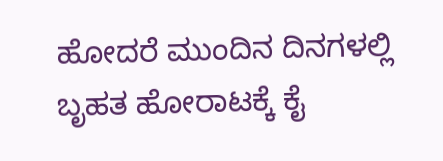ಹೋದರೆ ಮುಂದಿನ ದಿನಗಳಲ್ಲಿ ಬೃಹತ ಹೋರಾಟಕ್ಕೆ ಕೈ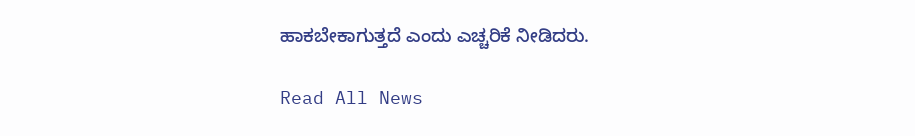ಹಾಕಬೇಕಾಗುತ್ತದೆ ಎಂದು ಎಚ್ಚರಿಕೆ ನೀಡಿದರು.

Read All News